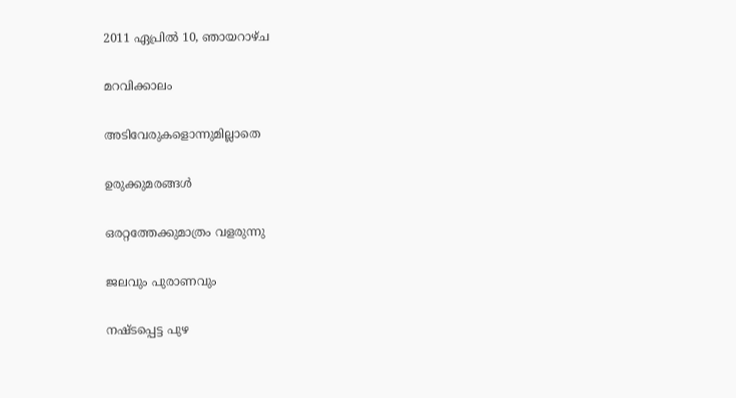2011 ഏപ്രിൽ 10, ഞായറാഴ്‌ച

മറവിക്കാലം

അടിവേരുകളൊന്നുമില്ലാതെ

ഉരുക്കുമരങ്ങള്‍

ഒരറ്റത്തേക്കുമാത്രം വളരുന്നു

ജലവും പുരാണവും

നഷ്ടപ്പെട്ട പുഴ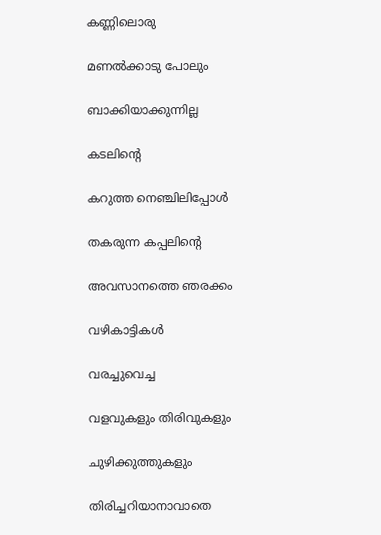കണ്ണിലൊരു

മണല്‍ക്കാടു പോലും

ബാക്കിയാക്കുന്നില്ല

കടലിന്‍റെ

കറുത്ത നെഞ്ചിലിപ്പോള്‍

തകരുന്ന കപ്പലിന്‍റെ

അവസാനത്തെ ഞരക്കം

വഴികാട്ടികള്‍

വരച്ചുവെച്ച

വളവുകളും തിരിവുകളും

ചുഴിക്കുത്തുകളും

തിരിച്ചറിയാനാവാതെ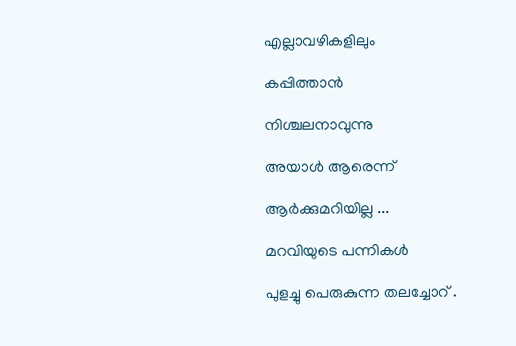എല്ലാവഴികളിലും

കപ്പിത്താന്‍

നിശ്ചലനാവുന്നു

അയാള്‍ ആരെന്ന്

ആര്‍ക്കുമറിയില്ല ...

മറവിയുടെ പന്നികള്‍

പുളച്ചു പെരുകുന്ന തലച്ചോറ് .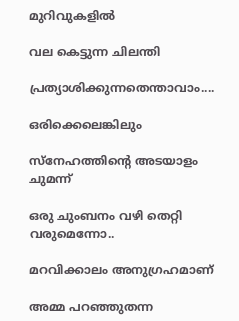മുറിവുകളില്‍

വല കെട്ടുന്ന ചിലന്തി

പ്രത്യാശിക്കുന്നതെന്താവാം....

ഒരിക്കെലെങ്കിലും

സ്നേഹത്തിന്‍റെ അടയാളം ചുമന്ന്

ഒരു ചുംബനം വഴി തെറ്റി വരുമെന്നോ..

മറവിക്കാലം അനുഗ്രഹമാണ്

അമ്മ പറഞ്ഞുതന്ന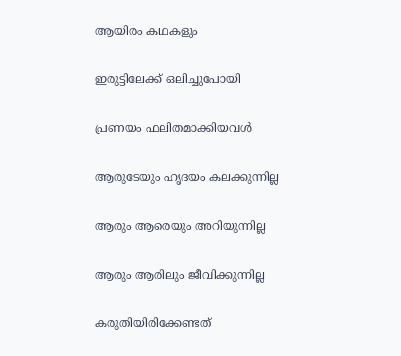ആയിരം കഥകളും

ഇരുട്ടിലേക്ക് ഒലിച്ചുപോയി

പ്രണയം ഫലിതമാക്കിയവള്‍

ആരുടേയും ഹൃദയം കലക്കുന്നില്ല

ആരും ആരെയും അറിയുന്നില്ല

ആരും ആരിലും ജീവിക്കുന്നില്ല

കരുതിയിരിക്കേണ്ടത്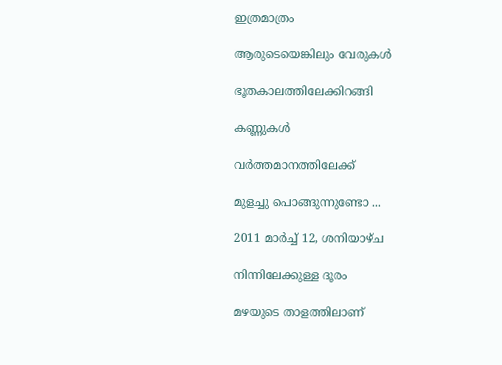ഇത്രമാത്രം

ആരുടെയെങ്കിലും വേരുകള്‍

ഭൂതകാലത്തിലേക്കിറങ്ങി

കണ്ണുകള്‍

വര്‍ത്തമാനത്തിലേക്ക്‌

മുളച്ചു പൊങ്ങുന്നുണ്ടോ ...

2011 മാർച്ച് 12, ശനിയാഴ്‌ച

നിന്നിലേക്കുള്ള ദൂരം

മഴയുടെ താളത്തിലാണ്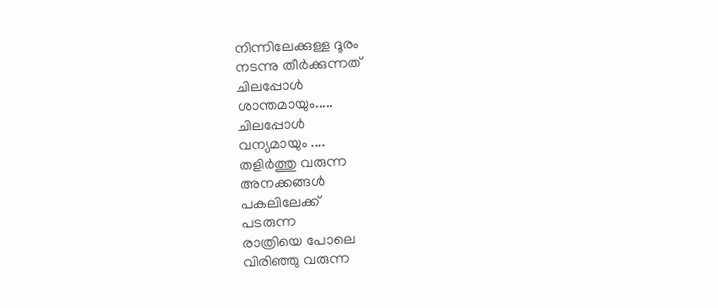നിന്നിലേക്കുള്ള ദൂരം
നടന്നു തീര്‍ക്കുന്നത്
ചിലപ്പോള്‍
ശാന്തമായും.....
ചിലപ്പോള്‍
വന്യമായും ....
തളിര്‍ത്തു വരുന്ന
അനക്കങ്ങള്‍
പകലിലേക്ക്
പടരുന്ന
രാത്രിയെ പോലെ
വിരിഞ്ഞു വരുന്ന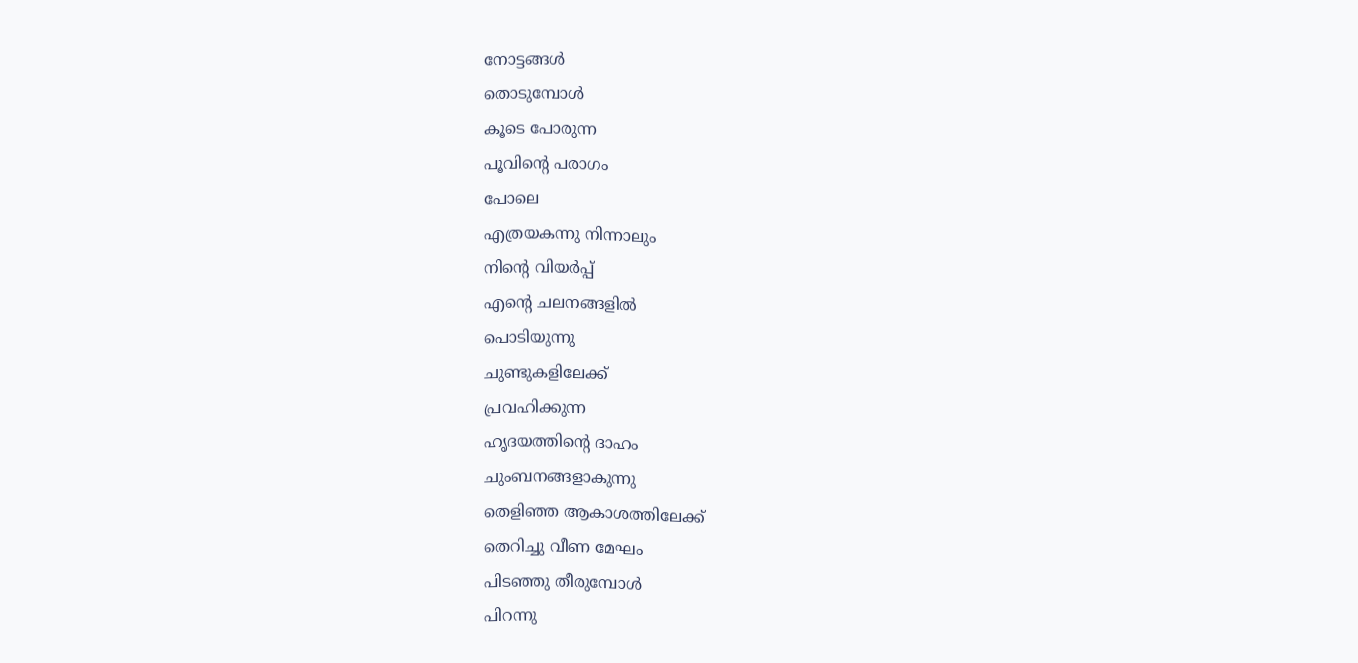നോട്ടങ്ങള്‍
തൊടുമ്പോള്‍
കൂടെ പോരുന്ന
പൂവിന്‍റെ പരാഗം
പോലെ
എത്രയകന്നു നിന്നാലും
നിന്‍റെ വിയര്‍പ്പ്
എന്‍റെ ചലനങ്ങളില്‍
പൊടിയുന്നു
ചുണ്ടുകളിലേക്ക്‌
പ്രവഹിക്കുന്ന
ഹൃദയത്തിന്‍റെ ദാഹം
ചുംബനങ്ങളാകുന്നു
തെളിഞ്ഞ ആകാശത്തിലേക്ക്
തെറിച്ചു വീണ മേഘം
പിടഞ്ഞു തീരുമ്പോള്‍
പിറന്നു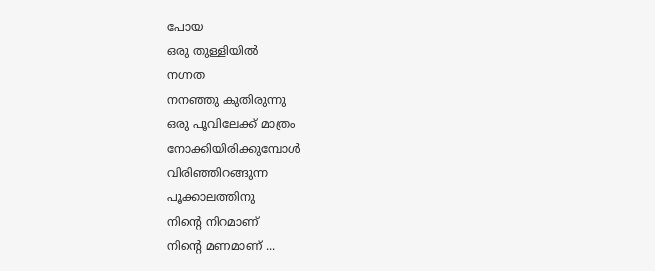പോയ
ഒരു തുള്ളിയില്‍
നഗ്നത
നനഞ്ഞു കുതിരുന്നു
ഒരു പൂവിലേക്ക് മാത്രം
നോക്കിയിരിക്കുമ്പോള്‍
വിരിഞ്ഞിറങ്ങുന്ന
പൂക്കാലത്തിനു
നിന്‍റെ നിറമാണ്‌
നിന്‍റെ മണമാണ് ...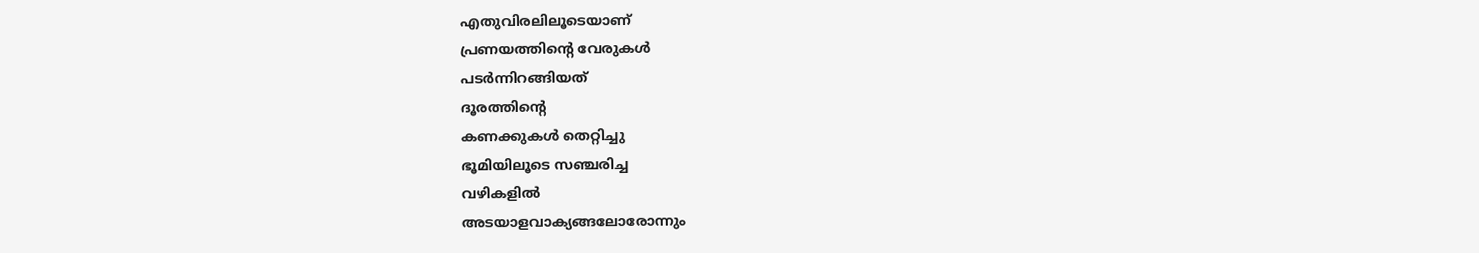എതുവിരലിലൂടെയാണ്
പ്രണയത്തിന്‍റെ വേരുകള്‍
പടര്‍ന്നിറങ്ങിയത്
ദൂരത്തിന്‍റെ
കണക്കുകള്‍ തെറ്റിച്ചു
ഭൂമിയിലൂടെ സഞ്ചരിച്ച
വഴികളില്‍
അടയാളവാക്യങ്ങലോരോന്നും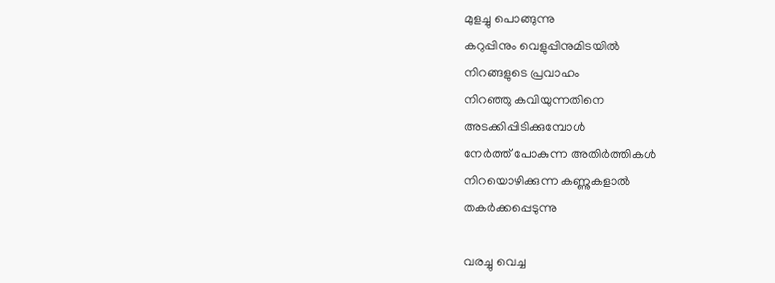മുളച്ചു പൊങ്ങുന്നു
കറുപ്പിനും വെളുപ്പിനുമിടയില്‍
നിറങ്ങളുടെ പ്രവാഹം
നിറഞ്ഞു കവിയുന്നതിനെ
അടക്കിപ്പിടിക്കുമ്പോള്‍
നേര്‍ത്ത് പോകുന്ന അതിര്‍ത്തികള്‍
നിറയൊഴിക്കുന്ന കണ്ണുകളാല്‍
തകര്‍ക്കപ്പെടുന്നു

വരച്ചു വെച്ച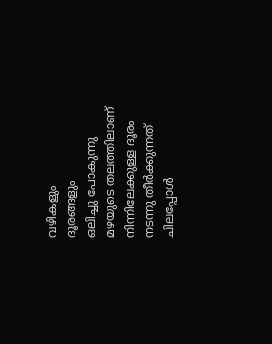വഴികളും
ദൂരങ്ങളും
ഒലിച്ചു പോകുന്നു
മഴയുടെ തലത്തിലാണ്
നിന്നിലേക്കുള്ള ദൂരം
നടന്നു തീര്‍ക്കുന്നത്
ചിലപ്പോള്‍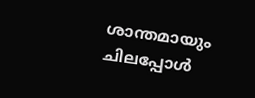ശാന്തമായും
ചിലപ്പോള്‍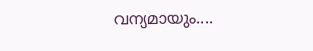വന്യമായും....